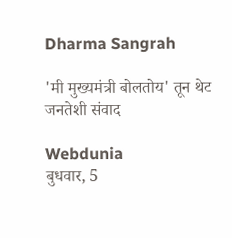Dharma Sangrah

'मी मुख्यमंत्री बोलतोय' तून थेट जनतेशी संवाद

Webdunia
बुधवार, 5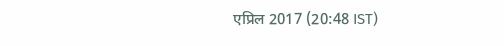एप्रिल 2017 (20:48 IST)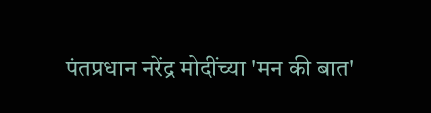पंतप्रधान नरेंद्र मोदींच्या 'मन की बात'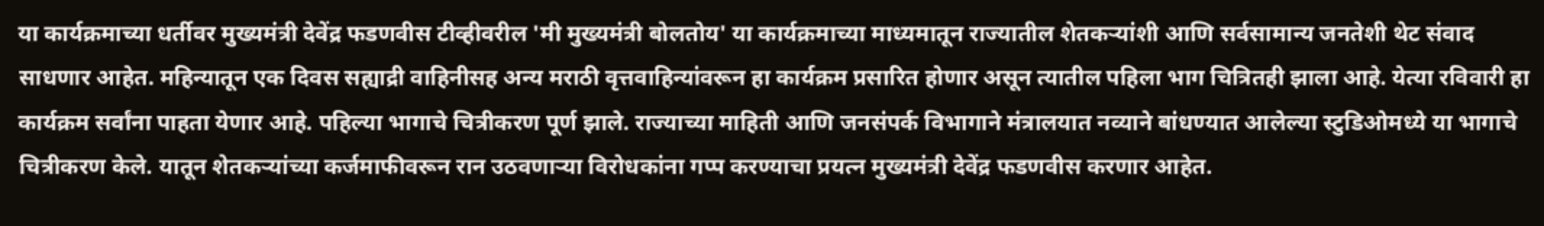या कार्यक्रमाच्या धर्तीवर मुख्यमंत्री देवेंद्र फडणवीस टीव्हीवरील 'मी मुख्यमंत्री बोलतोय' या कार्यक्रमाच्या माध्यमातून राज्यातील शेतकर्‍यांशी आणि सर्वसामान्य जनतेशी थेट संवाद साधणार आहेत. महिन्यातून एक दिवस सह्याद्री वाहिनीसह अन्य मराठी वृत्तवाहिन्यांवरून हा कार्यक्रम प्रसारित होणार असून त्यातील पहिला भाग चित्रितही झाला आहे. येत्या रविवारी हा कार्यक्रम सर्वांना पाहता येणार आहे. पहिल्या भागाचे चित्रीकरण पूर्ण झाले. राज्याच्या माहिती आणि जनसंपर्क विभागाने मंत्रालयात नव्याने बांधण्यात आलेल्या स्टुडिओमध्ये या भागाचे चित्रीकरण केले. यातून शेतकर्‍यांच्या कर्जमाफीवरून रान उठवणार्‍या विरोधकांना गप्प करण्याचा प्रयत्न मुख्यमंत्री देवेंद्र फडणवीस करणार आहेत.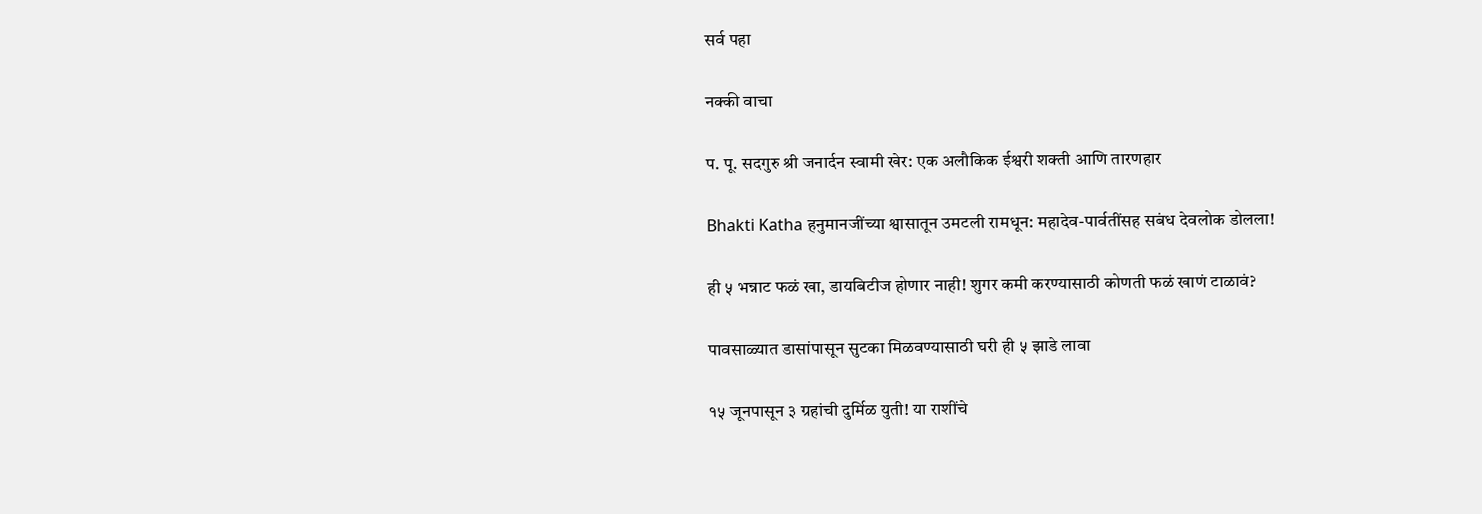सर्व पहा

नक्की वाचा

प. पू. सदगुरु श्री जनार्दन स्वामी खेर: एक अलौकिक ईश्वरी शक्ती आणि तारणहार

Bhakti Katha हनुमानजींच्या श्वासातून उमटली रामधून: महादेव-पार्वतींसह सबंध देवलोक डोलला!

ही ५ भन्नाट फळं खा, डायबिटीज होणार नाही! शुगर कमी करण्यासाठी कोणती फळं खाणं टाळावं?

पावसाळ्यात डासांपासून सुटका मिळवण्यासाठी घरी ही ५ झाडे लावा

१५ जूनपासून ३ ग्रहांची दुर्मिळ युती! या राशींचे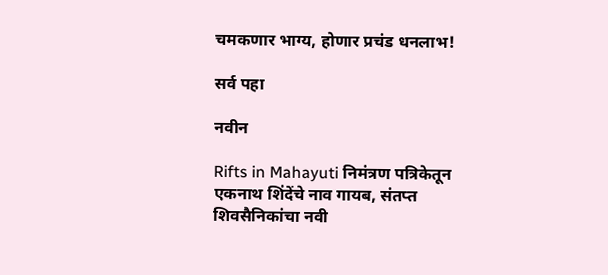चमकणार भाग्य, होणार प्रचंड धनलाभ!

सर्व पहा

नवीन

Rifts in Mahayuti निमंत्रण पत्रिकेतून एकनाथ शिंदेंचे नाव गायब, संतप्त शिवसैनिकांचा नवी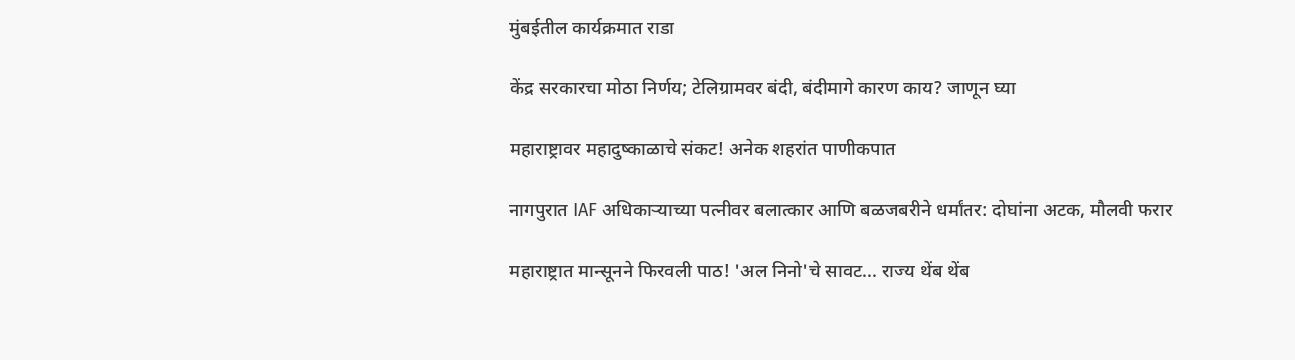मुंबईतील कार्यक्रमात राडा

केंद्र सरकारचा मोठा निर्णय; टेलिग्रामवर बंदी, बंदीमागे कारण काय? जाणून घ्या

महाराष्ट्रावर महादुष्काळाचे संकट! अनेक शहरांत पाणीकपात

नागपुरात IAF अधिकाऱ्याच्या पत्नीवर बलात्कार आणि बळजबरीने धर्मांतर: दोघांना अटक, मौलवी फरार

महाराष्ट्रात मान्सूनने फिरवली पाठ! 'अल निनो'चे सावट... राज्य थेंब थेंब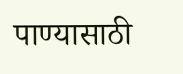पाण्यासाठी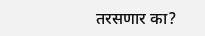तरसणार का?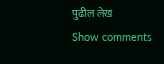पुढील लेख
Show comments